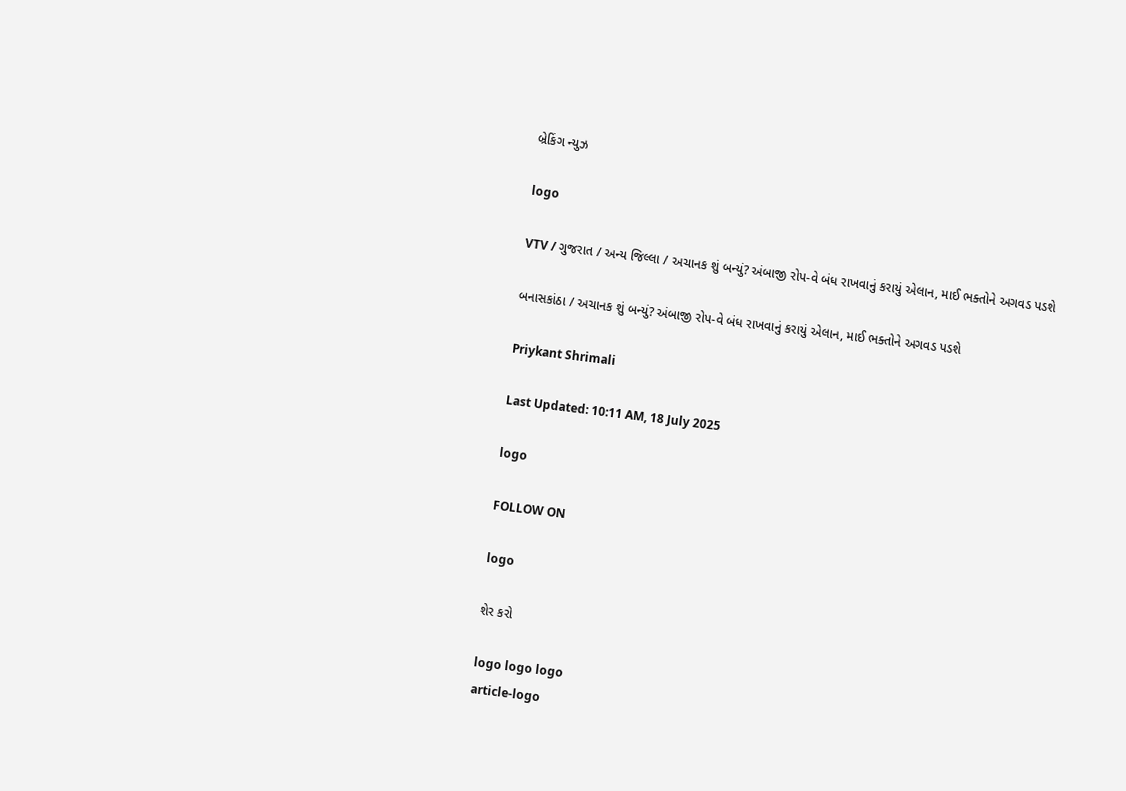બ્રેકિંગ ન્યુઝ

logo

VTV / ગુજરાત / અન્ય જિલ્લા / અચાનક શું બન્યું? અંબાજી રોપ-વે બંધ રાખવાનું કરાયું એલાન, માઈ ભક્તોને અગવડ પડશે

બનાસકાંઠા / અચાનક શું બન્યું? અંબાજી રોપ-વે બંધ રાખવાનું કરાયું એલાન, માઈ ભક્તોને અગવડ પડશે

Priykant Shrimali

Last Updated: 10:11 AM, 18 July 2025

logo

FOLLOW ON

logo

શેર કરો

logo logo logo
article-logo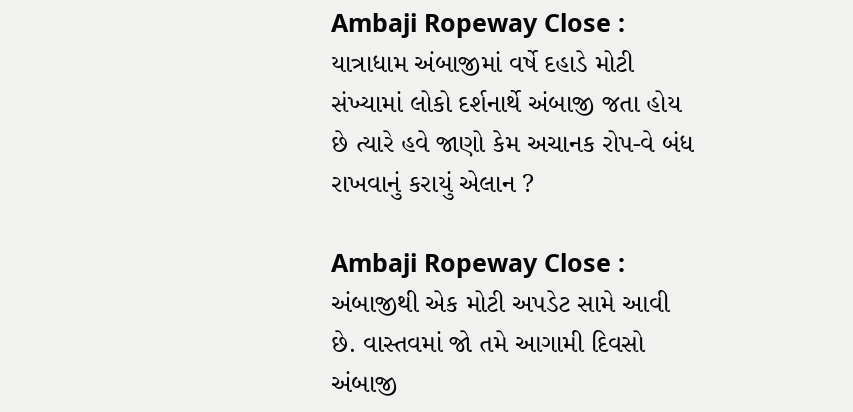Ambaji Ropeway Close : યાત્રાધામ અંબાજીમાં વર્ષે દહાડે મોટી સંખ્યામાં લોકો દર્શનાર્થે અંબાજી જતા હોય છે ત્યારે હવે જાણો કેમ અચાનક રોપ-વે બંધ રાખવાનું કરાયું એલાન ?

Ambaji Ropeway Close : અંબાજીથી એક મોટી અપડેટ સામે આવી છે. વાસ્તવમાં જો તમે આગામી દિવસો અંબાજી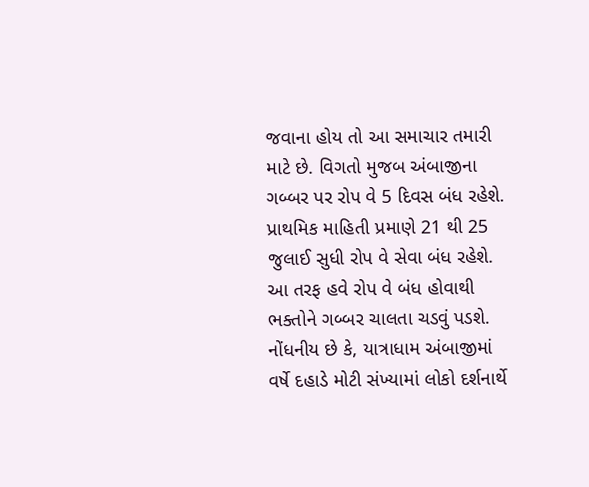જવાના હોય તો આ સમાચાર તમારી માટે છે. વિગતો મુજબ અંબાજીના ગબ્બર પર રોપ વે 5 દિવસ બંધ રહેશે. પ્રાથમિક માહિતી પ્રમાણે 21 થી 25 જુલાઈ સુધી રોપ વે સેવા બંધ રહેશે. આ તરફ હવે રોપ વે બંધ હોવાથી ભક્તોને ગબ્બર ચાલતા ચડવું પડશે. નોંધનીય છે કે, યાત્રાધામ અંબાજીમાં વર્ષે દહાડે મોટી સંખ્યામાં લોકો દર્શનાર્થે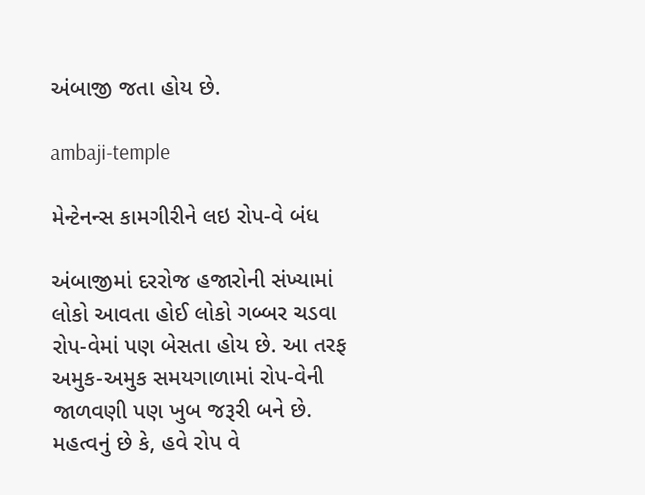અંબાજી જતા હોય છે.

ambaji-temple

મેન્ટેનન્સ કામગીરીને લઇ રોપ-વે બંધ

અંબાજીમાં દરરોજ હજારોની સંખ્યામાં લોકો આવતા હોઈ લોકો ગબ્બર ચડવા રોપ-વેમાં પણ બેસતા હોય છે. આ તરફ અમુક-અમુક સમયગાળામાં રોપ-વેની જાળવણી પણ ખુબ જરૂરી બને છે. મહત્વનું છે કે, હવે રોપ વે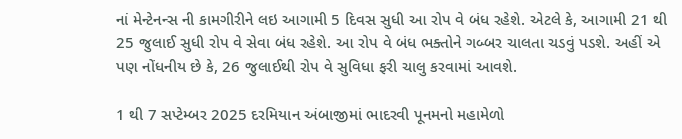નાં મેન્ટેનન્સ ની કામગીરીને લઇ આગામી 5 દિવસ સુધી આ રોપ વે બંધ રહેશે. એટલે કે, આગામી 21 થી 25 જુલાઈ સુધી રોપ વે સેવા બંધ રહેશે. આ રોપ વે બંધ ભક્તોને ગબ્બર ચાલતા ચડવું પડશે. અહીં એ પણ નોંધનીય છે કે, 26 જુલાઈથી રોપ વે સુવિધા ફરી ચાલુ કરવામાં આવશે.

1 થી 7 સપ્ટેમ્બર 2025 દરમિયાન અંબાજીમાં ભાદરવી પૂનમનો મહામેળો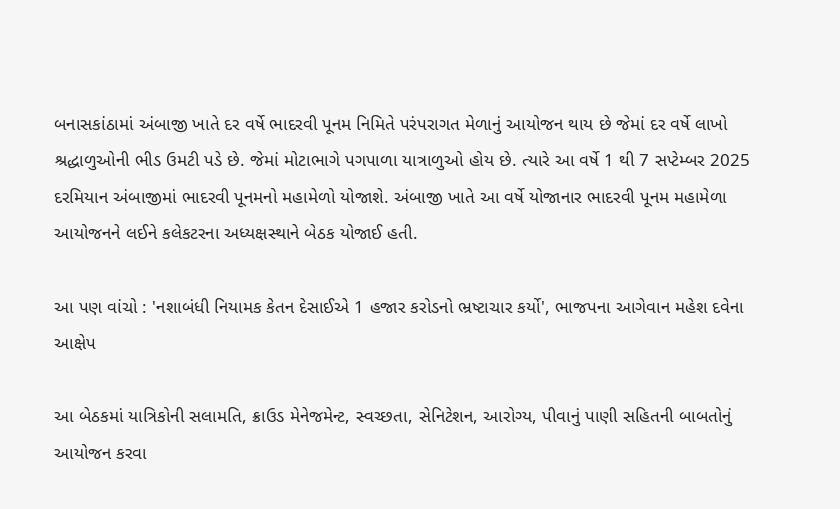બનાસકાંઠામાં અંબાજી ખાતે દર વર્ષે ભાદરવી પૂનમ નિમિતે પરંપરાગત મેળાનું આયોજન થાય છે જેમાં દર વર્ષે લાખો શ્રદ્ધાળુઓની ભીડ ઉમટી પડે છે. જેમાં મોટાભાગે પગપાળા યાત્રાળુઓ હોય છે. ત્યારે આ વર્ષે 1 થી 7 સપ્ટેમ્બર 2025 દરમિયાન અંબાજીમાં ભાદરવી પૂનમનો મહામેળો યોજાશે. અંબાજી ખાતે આ વર્ષે યોજાનાર ભાદરવી પૂનમ મહામેળા આયોજનને લઈને કલેકટરના અધ્યક્ષસ્થાને બેઠક યોજાઈ હતી.

આ પણ વાંચો : 'નશાબંધી નિયામક કેતન દેસાઈએ 1 હજાર કરોડનો ભ્રષ્ટાચાર કર્યો', ભાજપના આગેવાન મહેશ દવેના આક્ષેપ

આ બેઠકમાં યાત્રિકોની સલામતિ, ક્રાઉડ મેનેજમેન્ટ, સ્વચ્છતા, સેનિટેશન, આરોગ્ય, પીવાનું પાણી સહિતની બાબતોનું આયોજન કરવા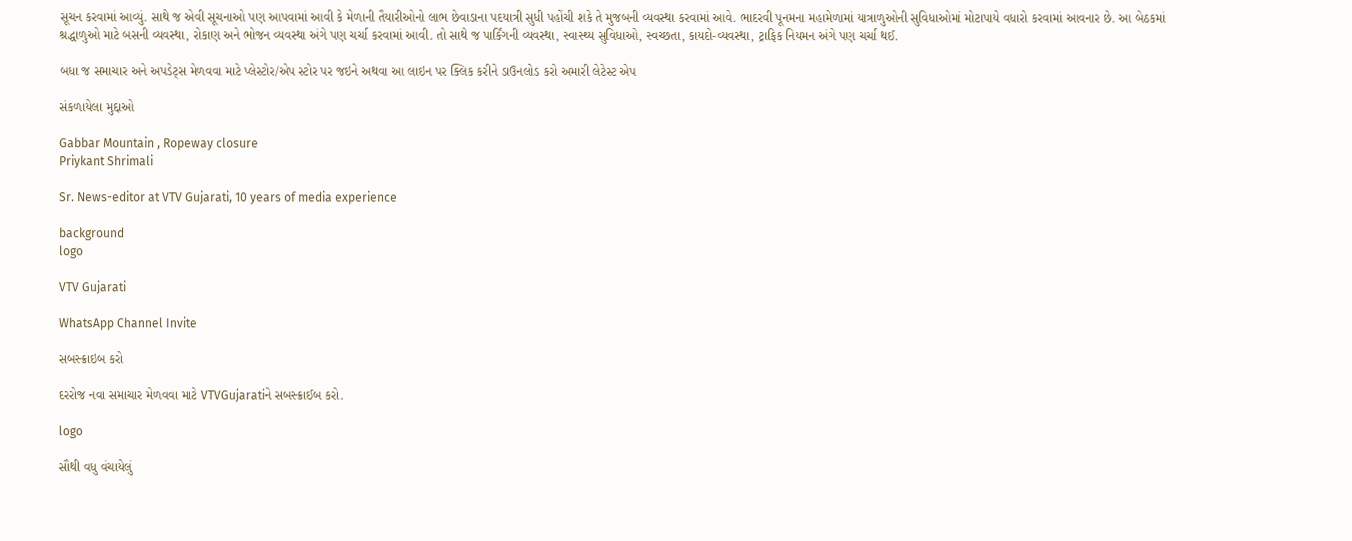સૂચન કરવામાં આવ્યું. સાથે જ એવી સૂચનાઓ પણ આપવામાં આવી કે મેળાની તૈયારીઓનો લાભ છેવાડાના પદયાત્રી સુધી પહોંચી શકે તે મુજબની વ્યવસ્થા કરવામાં આવે. ભાદરવી પૂનમના મહામેળામાં યાત્રાળુઓની સુવિધાઓમાં મોટાપાયે વધારો કરવામાં આવનાર છે. આ બેઠકમાં શ્રદ્ધાળુઓ માટે બસની વ્યવસ્થા, રોકાણ અને ભોજન વ્યવસ્થા અંગે પણ ચર્ચા કરવામાં આવી. તો સાથે જ પાર્કિંગની વ્યવસ્થા, સ્વાસ્થ્ય સુવિધાઓ, સ્વચ્છતા, કાયદો-વ્યવસ્થા, ટ્રાફિક નિયમન અંગે પણ ચર્ચા થઈ.

બધા જ સમાચાર અને અપડેટ્સ મેળવવા માટે પ્લેસ્ટોર/એપ સ્ટોર પર જઇને અથવા આ લાઇન પર ક્લિક કરીને ડાઉનલોડ કરો અમારી લેટેસ્ટ એપ

સંકળાયેલા મુદ્દાઓ

Gabbar Mountain , Ropeway closure
Priykant Shrimali

Sr. News-editor at VTV Gujarati, 10 years of media experience

background
logo

VTV Gujarati

WhatsApp Channel Invite

સબસ્ક્રાઇબ કરો

દરરોજ નવા સમાચાર મેળવવા માટે VTVGujaratiને સબસ્ક્રાઈબ કરો.

logo

સૌથી વધુ વંચાયેલું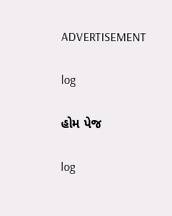ADVERTISEMENT

log

હોમ પેજ

log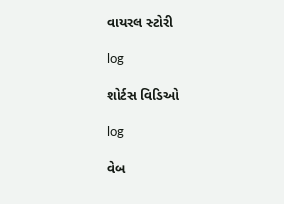વાયરલ સ્ટોરી

log

શોર્ટસ વિડિઓ

log

વેબ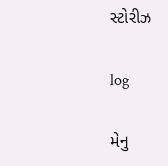સ્ટોરીઝ

log

મેનુ